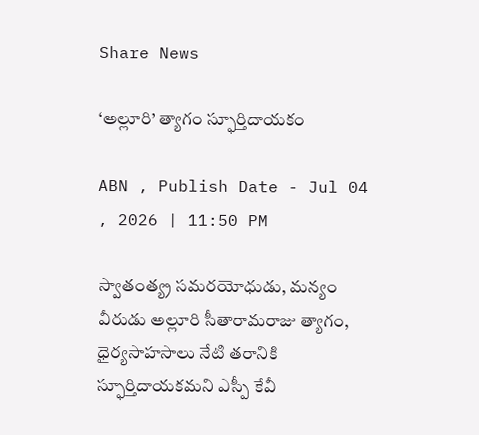Share News

‘అల్లూరి’ త్యాగం స్ఫూర్తిదాయకం

ABN , Publish Date - Jul 04 , 2026 | 11:50 PM

స్వాతంత్య్ర సమరయోధుడు, మన్యం వీరుడు అల్లూరి సీతారామరాజు త్యాగం, ధైర్యసాహసాలు నేటి తరానికి స్ఫూర్తిదాయకమని ఎస్పీ కేవీ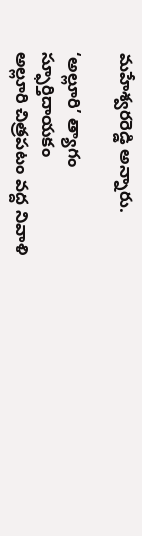మహేశ్వరరెడ్డి అన్నారు.

‘అల్లూరి’ త్యాగం స్ఫూర్తిదాయకం
అల్లూరి చిత్రపటం వద్ద నివాళి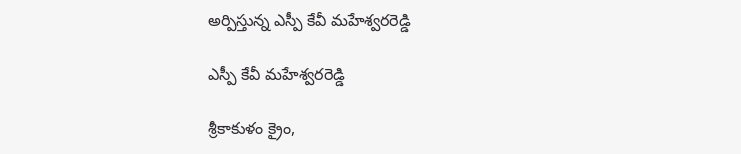అర్పిస్తున్న ఎస్పీ కేవీ మహేశ్వరరెడ్డి

ఎస్పీ కేవీ మహేశ్వరరెడ్డి

శ్రీకాకుళం క్రైం,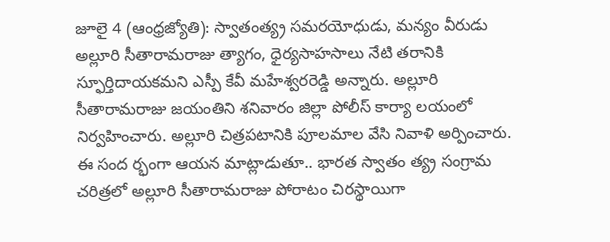జూలై 4 (ఆంధ్రజ్యోతి): స్వాతంత్య్ర సమరయోధుడు, మన్యం వీరుడు అల్లూరి సీతారామరాజు త్యాగం, ధైర్యసాహసాలు నేటి తరానికి స్ఫూర్తిదాయకమని ఎస్పీ కేవీ మహేశ్వరరెడ్డి అన్నారు. అల్లూరి సీతారామరాజు జయంతిని శనివారం జిల్లా పోలీస్‌ కార్యా లయంలో నిర్వహించారు. అల్లూరి చిత్రపటానికి పూలమాల వేసి నివాళి అర్పించారు. ఈ సంద ర్భంగా ఆయన మాట్లాడుతూ.. భారత స్వాతం త్య్ర సంగ్రామ చరిత్రలో అల్లూరి సీతారామరాజు పోరాటం చిరస్థాయిగా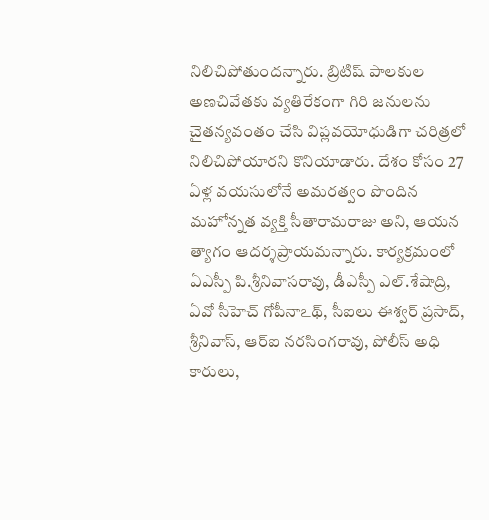నిలిచిపోతుందన్నారు. బ్రిటిష్‌ పాలకుల అణచివేతకు వ్యతిరేకంగా గిరి జనులను చైతన్యవంతం చేసి విప్లవయోధుడిగా చరిత్రలో నిలిచిపోయారని కొనియాడారు. దేశం కోసం 27 ఏళ్ల వయసులోనే అమరత్వం పొందిన మహోన్నత వ్యక్తి సీతారామరాజు అని, ఆయన త్యాగం ఆదర్శప్రాయమన్నారు. కార్యక్రమంలో ఏఎస్పీ పి.శ్రీనివాసరావు, డీఎస్పీ ఎల్‌.శేషాద్రి, ఏవో సీహెచ్‌ గోపీనాఽథ్‌, సీఐలు ఈశ్వర్‌ ప్రసాద్‌, శ్రీనివాస్‌, ఆర్‌ఐ నరసింగరావు, పోలీస్‌ అధి కారులు,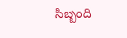సిబ్బంది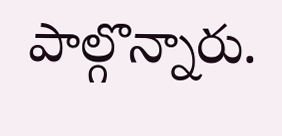పాల్గొన్నారు.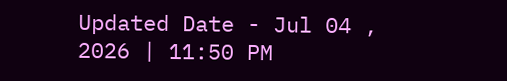Updated Date - Jul 04 , 2026 | 11:50 PM